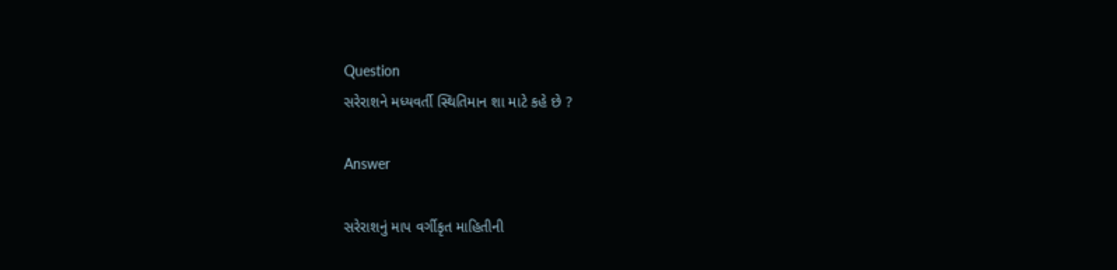Question
સરેરાશને મધ્યવર્તી સ્થિતિમાન શા માટે કહે છે ?

Answer

સરેરાશનું માપ વર્ગીકૃત માહિતીની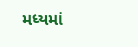મધ્યમાં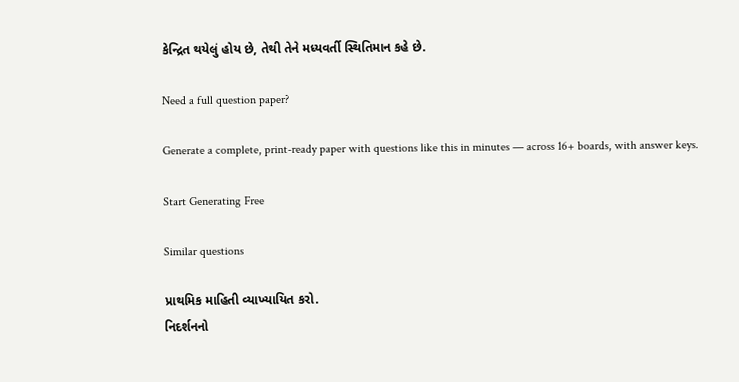કેન્દ્રિત થયેલું હોય છે, તેથી તેને મધ્યવર્તી સ્થિતિમાન કહે છે.

Need a full question paper?

Generate a complete, print-ready paper with questions like this in minutes — across 16+ boards, with answer keys.

Start Generating Free

Similar questions

પ્રાથમિક માહિતી વ્યાખ્યાયિત કરો.
નિદર્શનનો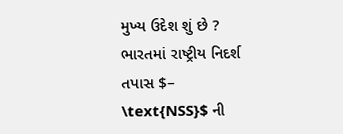મુખ્ય ઉદેશ શું છે ?
ભારતમાં રાષ્ટ્રીય નિદર્શ તપાસ $– \text{NSS}$ ની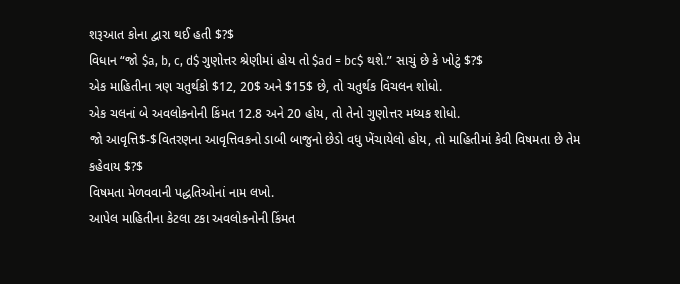શરૂઆત કોના દ્વારા થઈ હતી $?$
વિધાન “જો $a, b, c, d$ ગુણોત્તર શ્રેણીમાં હોય તો $ad = bc$ થશે.” સાચું છે કે ખોટું $?$
એક માહિતીના ત્રણ ચતુર્થકો $12, 20$ અને $15$ છે, તો ચતુર્થક વિચલન શોધો.
એક ચલનાં બે અવલોકનોની કિંમત 12.8 અને 20 હોય, તો તેનો ગુણોત્તર મધ્યક શોધો.
જો આવૃત્તિ$-$વિતરણના આવૃત્તિવકનો ડાબી બાજુનો છેડો વધુ ખેંચાયેલો હોય, તો માહિતીમાં કેવી વિષમતા છે તેમ કહેવાય $?$
વિષમતા મેળવવાની પદ્ધતિઓનાં નામ લખો.
આપેલ માહિતીના કેટલા ટકા અવલોકનોની કિંમત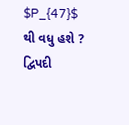$P_{47}$ થી વધુ હશે ?
દ્વિપદી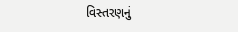વિસ્તરણનું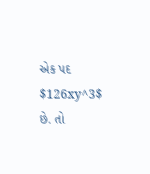એક પદ $126xy^3$ છે. તો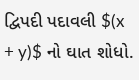દ્વિપદી પદાવલી $(x + y)$ નો ઘાત શોધો.